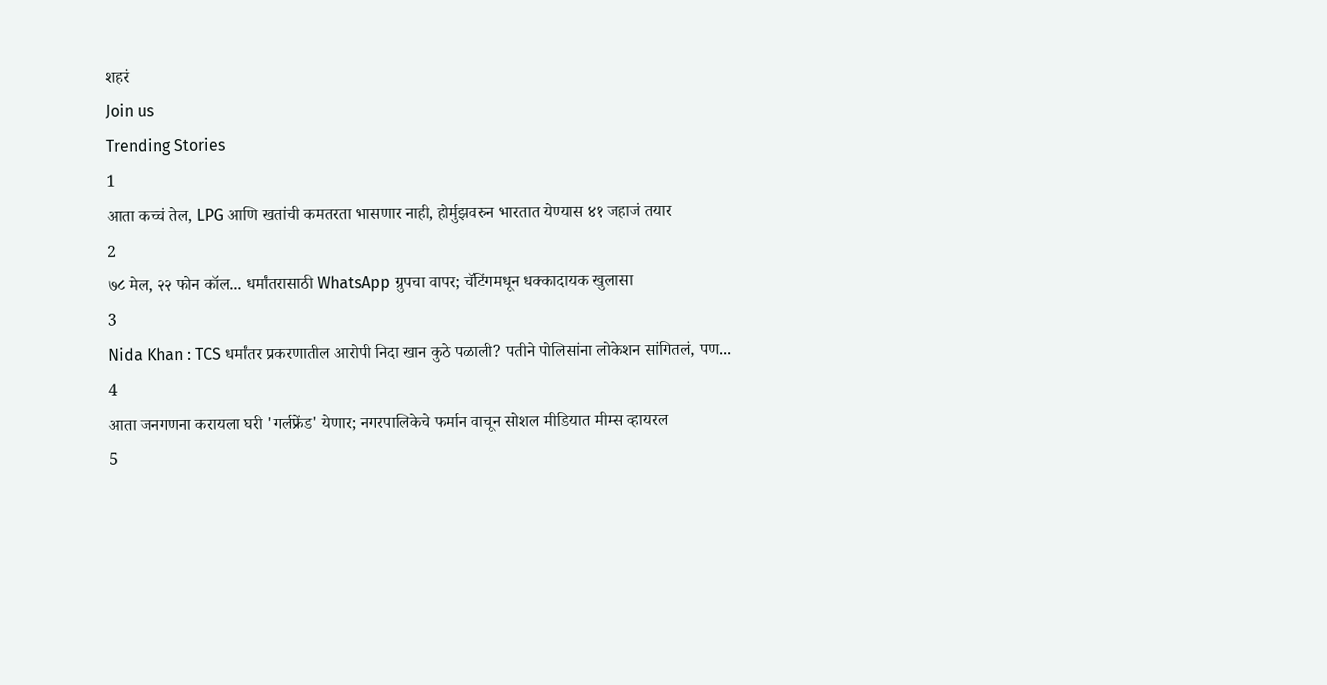शहरं
Join us
Trending Stories
1
आता कच्चं तेल, LPG आणि खतांची कमतरता भासणार नाही, होर्मुझवरुन भारतात येण्यास ४१ जहाजं तयार
2
७८ मेल, २२ फोन कॉल... धर्मांतरासाठी WhatsApp ग्रुपचा वापर; चॅटिंगमधून धक्कादायक खुलासा
3
Nida Khan : TCS धर्मांतर प्रकरणातील आरोपी निदा खान कुठे पळाली? पतीने पोलिसांना लोकेशन सांगितलं, पण...
4
आता जनगणना करायला घरी 'गर्लफ्रेंड' येणार; नगरपालिकेचे फर्मान वाचून सोशल मीडियात मीम्स व्हायरल
5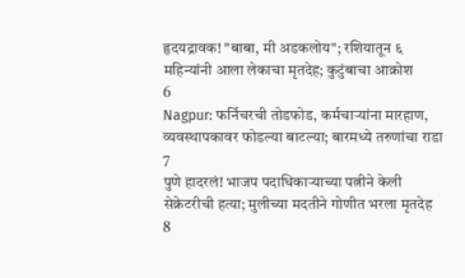हृदयद्रावक! "बाबा, मी अडकलोय"; रशियातून ६ महिन्यांनी आला लेकाचा मृतदेह; कुटुंबाचा आक्रोश
6
Nagpur: फर्निचरची तोडफोड, कर्मचाऱ्यांना मारहाण, व्यवस्थापकावर फोडल्या बाटल्या; बारमध्ये तरुणांचा राडा
7
पुणे हादरलं! भाजप पदाधिकाऱ्याच्या पत्नीने केली सेक्रेटरीची हत्या; मुलीच्या मदतीने गोणीत भरला मृतदेह
8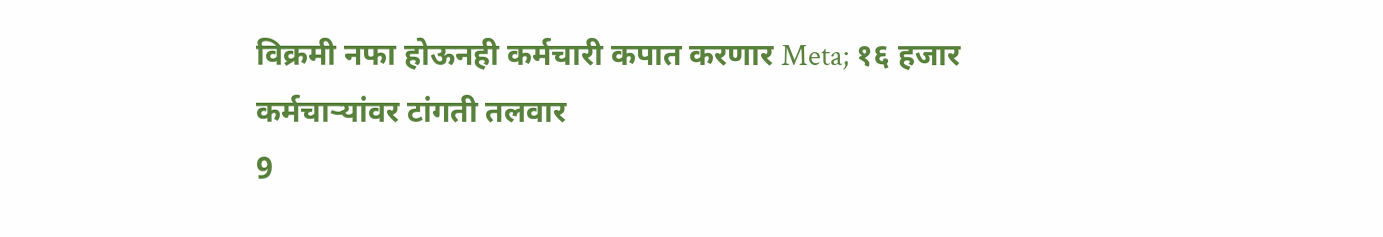विक्रमी नफा होऊनही कर्मचारी कपात करणार Meta; १६ हजार कर्मचाऱ्यांवर टांगती तलवार
9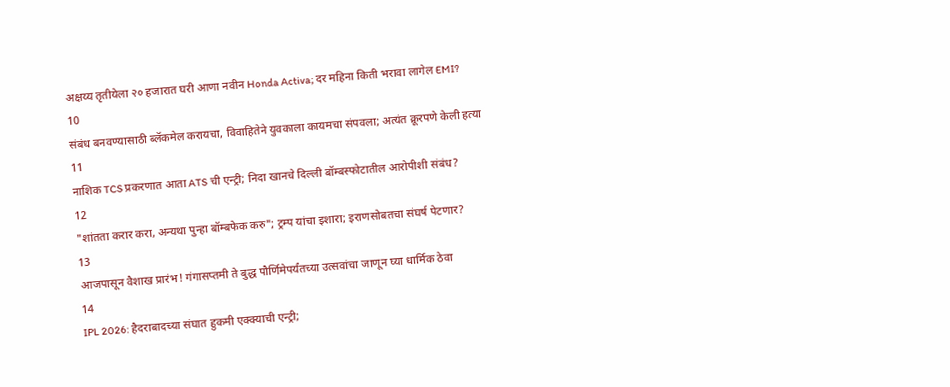अक्षय्य तृतीयेला २० हजारात घरी आणा नवीन Honda Activa; दर महिना किती भरावा लागेल EMI?
10
संबंध बनवण्यासाठी ब्लॅकमेल करायचा, विवाहितेने युवकाला कायमचा संपवला; अत्यंत क्रूरपणे केली हत्या
11
नाशिक TCS प्रकरणात आता ATS ची एन्ट्री; निदा खानचे दिल्ली बॉम्बस्फोटातील आरोपीशी संबंध?
12
"शांतता करार करा, अन्यथा पुन्हा बॉम्बफेक करु"; ट्रम्प यांचा इशारा; इराणसोबतचा संघर्ष पेटणार?
13
आजपासून वैशाख प्रारंभ! गंगासप्तमी ते बुद्ध पौर्णिमेपर्यंतच्या उत्सवांचा जाणून घ्या धार्मिक ठेवा
14
IPL 2026: हैदराबादच्या संघात हुकमी एक्क्याची एन्ट्री;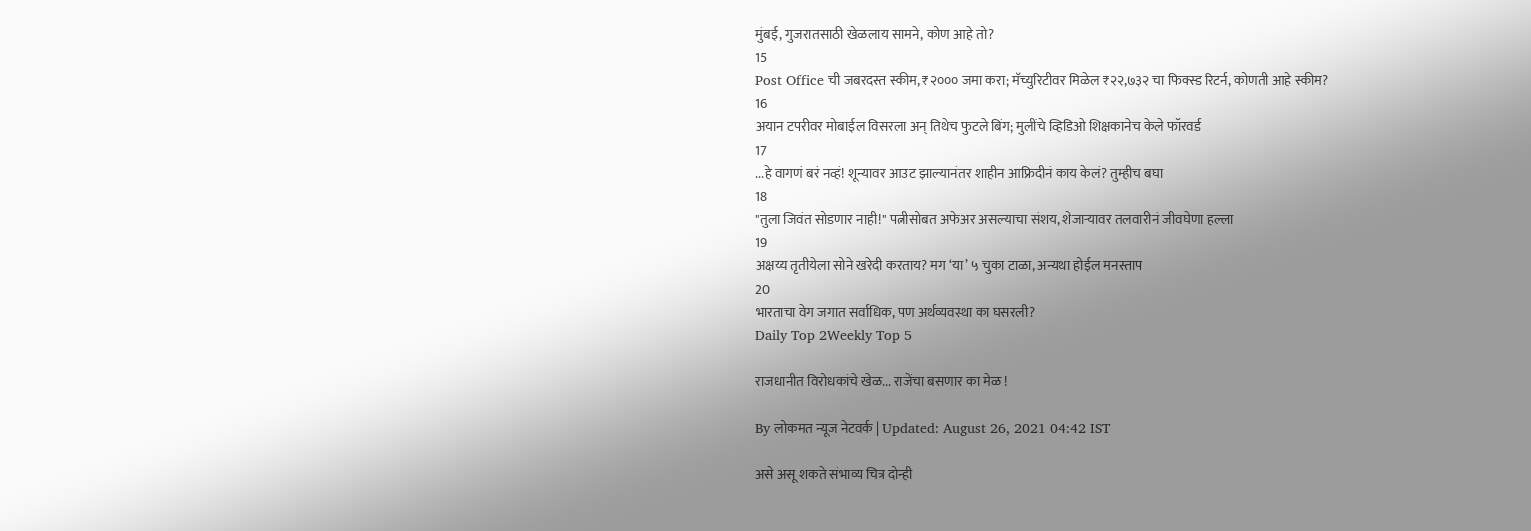मुंबई, गुजरातसाठी खेळलाय सामने, कोण आहे तो?
15
Post Office ची जबरदस्त स्कीम, ₹२००० जमा करा; मॅच्युरिटीवर मिळेल ₹२२,७३२ चा फिक्स्ड रिटर्न, कोणती आहे स्कीम?
16
अयान टपरीवर मोबाईल विसरला अन् तिथेच फुटले बिंग; मुलींचे व्हिडिओ शिक्षकानेच केले फॉरवर्ड
17
...हे वागणं बरं नव्हं! शून्यावर आउट झाल्यानंतर शाहीन आफ्रिदीनं काय केलं? तुम्हीच बघा
18
"तुला जिवंत सोडणार नाही!" पत्नीसोबत अफेअर असल्याचा संशय, शेजाऱ्यावर तलवारीनं जीवघेणा हल्ला
19
अक्षय्य तृतीयेला सोने खरेदी करताय? मग ‘या’ ५ चुका टाळा, अन्यथा होईल मनस्ताप
20
भारताचा वेग जगात सर्वाधिक, पण अर्थव्यवस्था का घसरली?
Daily Top 2Weekly Top 5

राजधानीत विरोधकांचे खेळ... राजेंचा बसणार का मेळ !

By लोकमत न्यूज नेटवर्क | Updated: August 26, 2021 04:42 IST

असे असू शकते संभाव्य चित्र दोन्ही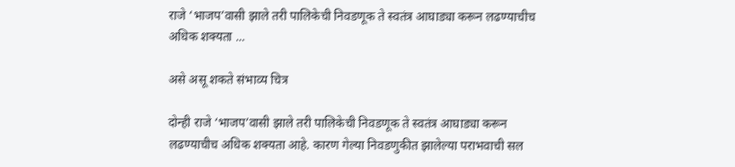राजे ‘भाजप’वासी झाले तरी पालिकेची निवडणूक ते स्वतंत्र आघाड्या करून लढण्याचीच अधिक शक्यता ...

असे असू शकते संभाव्य चित्र

दोन्ही राजे ‘भाजप’वासी झाले तरी पालिकेची निवडणूक ते स्वतंत्र आघाड्या करून लढण्याचीच अधिक शक्यता आहे. कारण गेल्या निवडणुकीत झालेल्या पराभवाची सल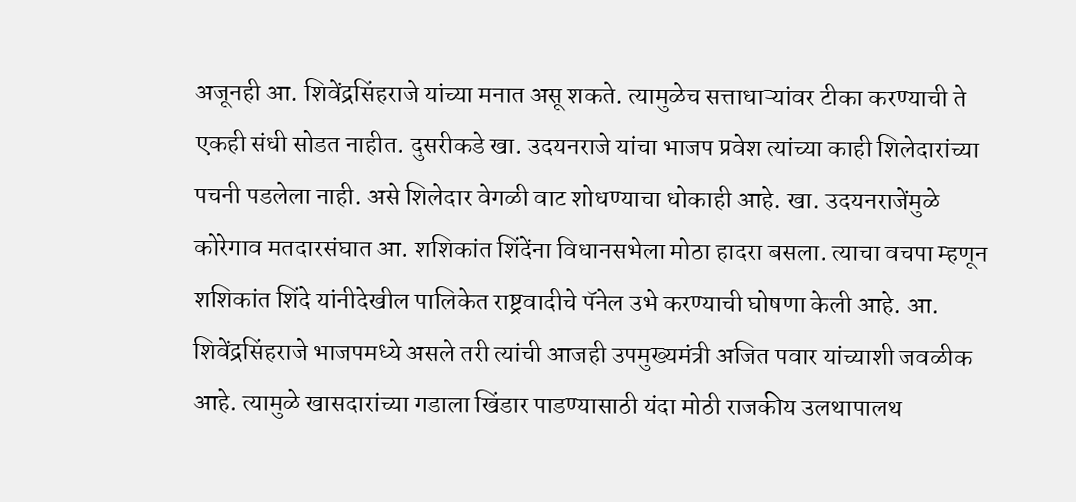अजूनही आ. शिवेंद्रसिंहराजे यांच्या मनात असू शकते. त्यामुळेच सत्ताधाऱ्यांवर टीका करण्याची ते एकही संधी सोडत नाहीत. दुसरीकडे खा. उदयनराजे यांचा भाजप प्रवेश त्यांच्या काही शिलेदारांच्या पचनी पडलेला नाही. असे शिलेदार वेगळी वाट शोधण्याचा धोकाही आहे. खा. उदयनराजेंमुळे कोरेगाव मतदारसंघात आ. शशिकांत शिंदेंना विधानसभेला मोठा हादरा बसला. त्याचा वचपा म्हणून शशिकांत शिंदे यांनीदेखील पालिकेत राष्ट्रवादीचे पॅनेल उभे करण्याची घोषणा केली आहे. आ. शिवेंद्रसिंहराजे भाजपमध्ये असले तरी त्यांची आजही उपमुख्यमंत्री अजित पवार यांच्याशी जवळीक आहे. त्यामुळे खासदारांच्या गडाला खिंडार पाडण्यासाठी यंदा मोठी राजकीय उलथापालथ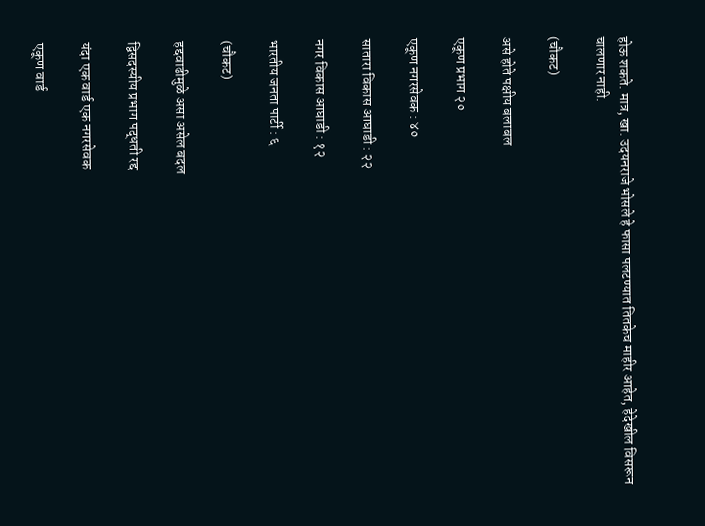होऊ शकते. मात्र, खा. उदयनराजे भोसले हे फासा पलटण्यात तितकेच माहीर आहेत, हेदेखील विसरून चालणार नाही.

(चौकट)

असे होते पक्षीय बलाबल

एकूण प्रभाग २०

एकूण नगरसेवक : ४०

सातारा विकास आघाडी : २२

नगर विकास आघाडी : १२

भारतीय जनता पार्टी : ६

(चौकट)

हद्दवाढीमुळे असा असेल बदल

द्विसदस्यीय प्रभाग पद्धती रद्द

यंदा एक वार्ड एक नगरसेवक

एकूण वार्ड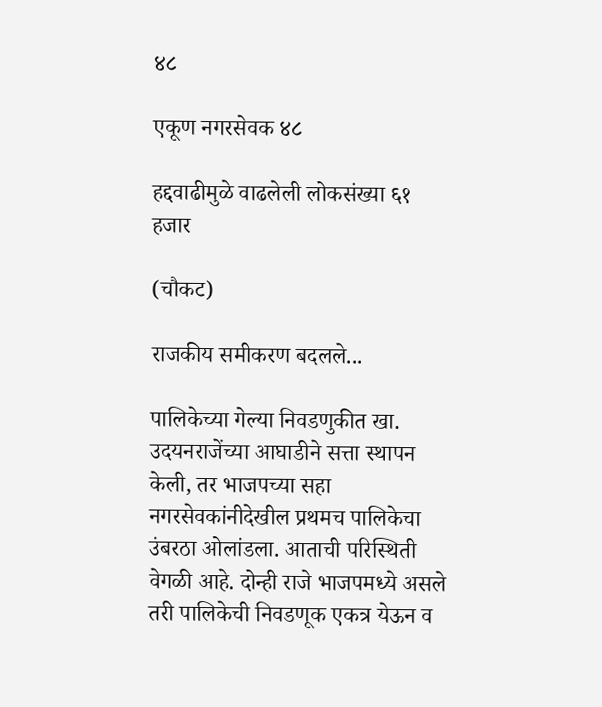४८

एकूण नगरसेवक ४८

हद्दवाढीमुळे वाढलेली लोकसंख्या ६१ हजार

(चौकट)

राजकीय समीकरण बदलले...

पालिकेच्या गेल्या निवडणुकीत खा. उदयनराजेंच्या आघाडीने सत्ता स्थापन केली, तर भाजपच्या सहा नगरसेवकांनीदेखील प्रथमच पालिकेचा उंबरठा ओलांडला. आताची परिस्थिती वेगळी आहे. दोन्ही राजे भाजपमध्ये असले तरी पालिकेची निवडणूक एकत्र येऊन व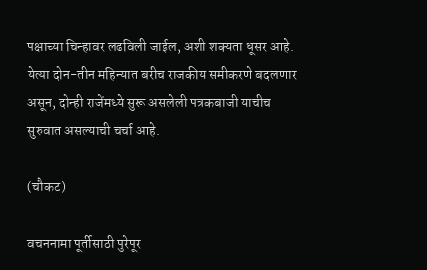पक्षाच्या चिन्हावर लढविली जाईल, अशी शक्यता धूसर आहे. येत्या दोन-तीन महिन्यात बरीच राजकीय समीकरणे बदलणार असून, दोन्ही राजेंमध्ये सुरू असलेली पत्रकबाजी याचीच सुरुवात असल्याची चर्चा आहे.

(चौकट)

वचननामा पूर्तीसाठी पुरेपूर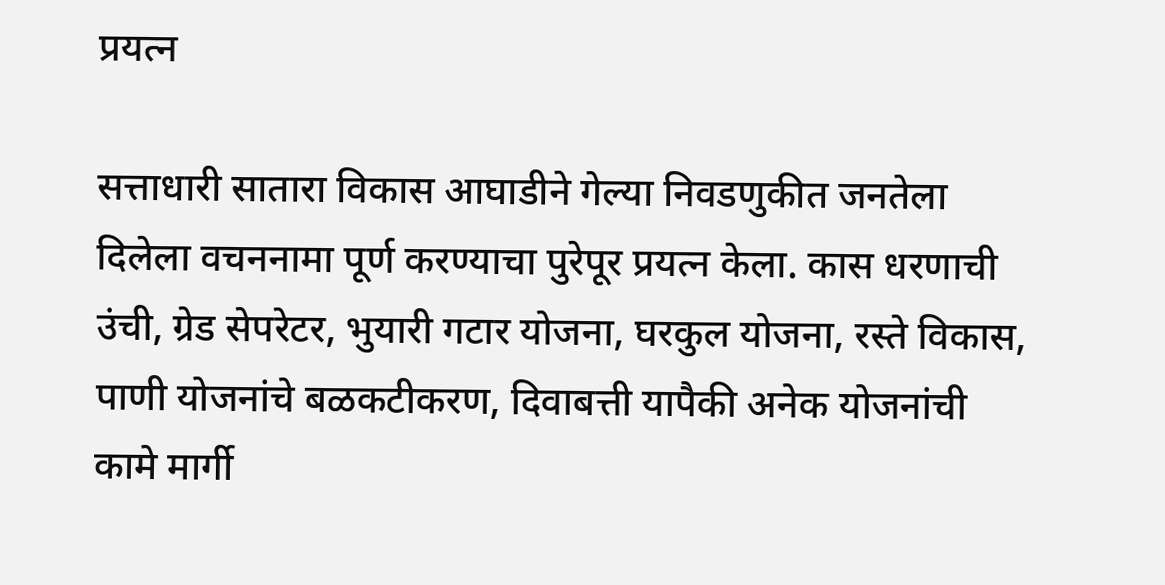प्रयत्न

सत्ताधारी सातारा विकास आघाडीने गेल्या निवडणुकीत जनतेला दिलेला वचननामा पूर्ण करण्याचा पुरेपूर प्रयत्न केला. कास धरणाची उंची, ग्रेड सेपरेटर, भुयारी गटार योजना, घरकुल योजना, रस्ते विकास, पाणी योजनांचे बळकटीकरण, दिवाबत्ती यापैकी अनेक योजनांची कामे मार्गी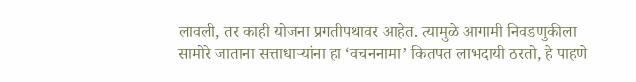लावली, तर काही योजना प्रगतीपथावर आहेत. त्यामुळे आगामी निवडणुकीला सामोरे जाताना सत्ताधाऱ्यांना हा ‘वचननामा’ कितपत लाभदायी ठरतो, हे पाहणे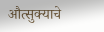औत्सुक्याचे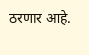ठरणार आहे.